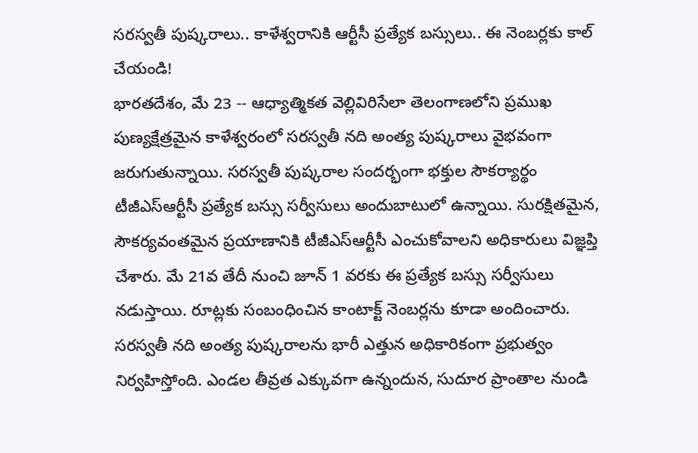సరస్వతీ పుష్కరాలు.. కాళేశ్వరానికి ఆర్టీసీ ప్రత్యేక బస్సులు.. ఈ నెంబర్లకు కాల్ చేయండి!
భారతదేశం, మే 23 -- ఆధ్యాత్మికత వెల్లివిరిసేలా తెలంగాణలోని ప్రముఖ పుణ్యక్షేత్రమైన కాళేశ్వరంలో సరస్వతీ నది అంత్య పుష్కరాలు వైభవంగా జరుగుతున్నాయి. సరస్వతీ పుష్కరాల సందర్భంగా భక్తుల సౌకర్యార్థం టీజీఎస్ఆర్టీసీ ప్రత్యేక బస్సు సర్వీసులు అందుబాటులో ఉన్నాయి. సురక్షితమైన, సౌకర్యవంతమైన ప్రయాణానికి టీజీఎస్ఆర్టీసీ ఎంచుకోవాలని అధికారులు విజ్ఞప్తి చేశారు. మే 21వ తేదీ నుంచి జూన్ 1 వరకు ఈ ప్రత్యేక బస్సు సర్వీసులు నడుస్తాయి. రూట్లకు సంబంధించిన కాంటాక్ట్ నెంబర్లను కూడా అందించారు.
సరస్వతీ నది అంత్య పుష్కరాలను భారీ ఎత్తున అధికారికంగా ప్రభుత్వం నిర్వహిస్తోంది. ఎండల తీవ్రత ఎక్కువగా ఉన్నందున, సుదూర ప్రాంతాల నుండి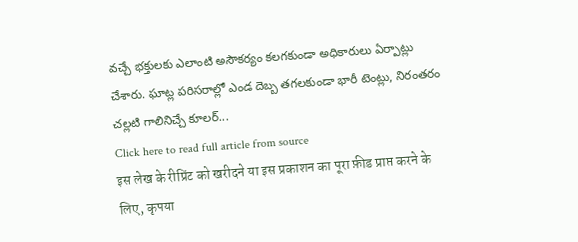వచ్చే భక్తులకు ఎలాంటి అసౌకర్యం కలగకుండా అధికారులు ఏర్పాట్లు చేశారు. ఘాట్ల పరిసరాల్లో ఎండ దెబ్బ తగలకుండా భారీ టెంట్లు, నిరంతరం చల్లటి గాలినిచ్చే కూలర్...
Click here to read full article from source
इस लेख के रीप्रिंट को खरीदने या इस प्रकाशन का पूरा फ़ीड प्राप्त करने के लिए, कृपया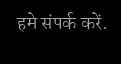हमे संपर्क करें.